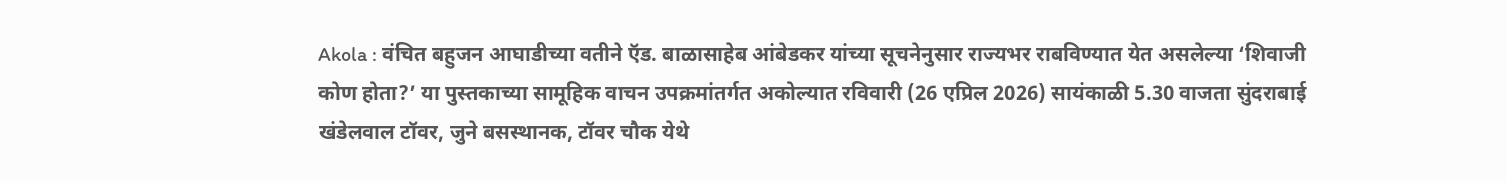Akola : वंचित बहुजन आघाडीच्या वतीने ऍड. बाळासाहेब आंबेडकर यांच्या सूचनेनुसार राज्यभर राबविण्यात येत असलेल्या ‘शिवाजी कोण होता?’ या पुस्तकाच्या सामूहिक वाचन उपक्रमांतर्गत अकोल्यात रविवारी (26 एप्रिल 2026) सायंकाळी 5.30 वाजता सुंदराबाई खंडेलवाल टॉवर, जुने बसस्थानक, टॉवर चौक येथे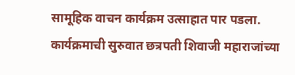सामूहिक वाचन कार्यक्रम उत्साहात पार पडला.
कार्यक्रमाची सुरुवात छत्रपती शिवाजी महाराजांच्या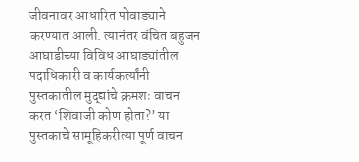जीवनावर आधारित पोवाड्याने करण्यात आली. त्यानंतर वंचित बहुजन आघाडीच्या विविध आघाड्यांतील पदाधिकारी व कार्यकर्त्यांनी पुस्तकातील मुद्द्यांचे क्रमशः वाचन करत ‘शिवाजी कोण होता?’ या पुस्तकाचे सामूहिकरीत्या पूर्ण वाचन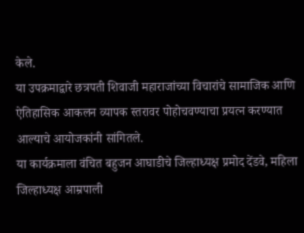केले.
या उपक्रमाद्वारे छत्रपती शिवाजी महाराजांच्या विचारांचे सामाजिक आणि ऐतिहासिक आकलन व्यापक स्तरावर पोहोचवण्याचा प्रयत्न करण्यात आल्याचे आयोजकांनी सांगितले.
या कार्यक्रमाला वंचित बहुजन आघाडीचे जिल्हाध्यक्ष प्रमोद देंडवे, महिला जिल्हाध्यक्ष आम्रपाली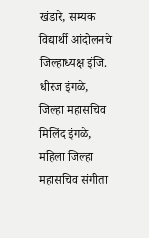खंडारे, सम्यक विद्यार्थी आंदोलनचे जिल्हाध्यक्ष इंजि. धीरज इंगळे, जिल्हा महासचिव मिलिंद इंगळे, महिला जिल्हा महासचिव संगीता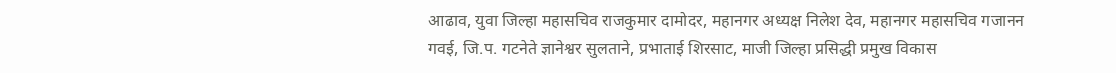आढाव, युवा जिल्हा महासचिव राजकुमार दामोदर, महानगर अध्यक्ष निलेश देव, महानगर महासचिव गजानन गवई, जि.प. गटनेते ज्ञानेश्वर सुलताने, प्रभाताई शिरसाट, माजी जिल्हा प्रसिद्धी प्रमुख विकास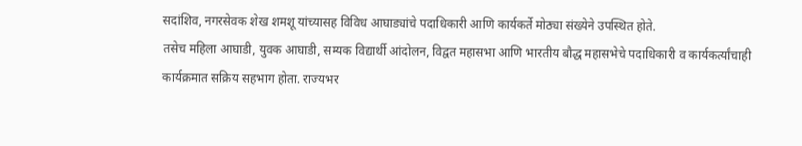सदांशिव, नगरसेवक शेख शमशू यांच्यासह विविध आघाड्यांचे पदाधिकारी आणि कार्यकर्ते मोठ्या संख्येने उपस्थित होते.
तसेच महिला आघाडी, युवक आघाडी, सम्यक विद्यार्थी आंदोलन, विद्वत महासभा आणि भारतीय बौद्ध महासभेचे पदाधिकारी व कार्यकर्त्यांचाही कार्यक्रमात सक्रिय सहभाग होता. राज्यभर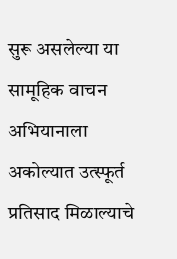सुरू असलेल्या या सामूहिक वाचन अभियानाला अकोल्यात उत्स्फूर्त प्रतिसाद मिळाल्याचे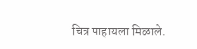चित्र पाहायला मिळाले.